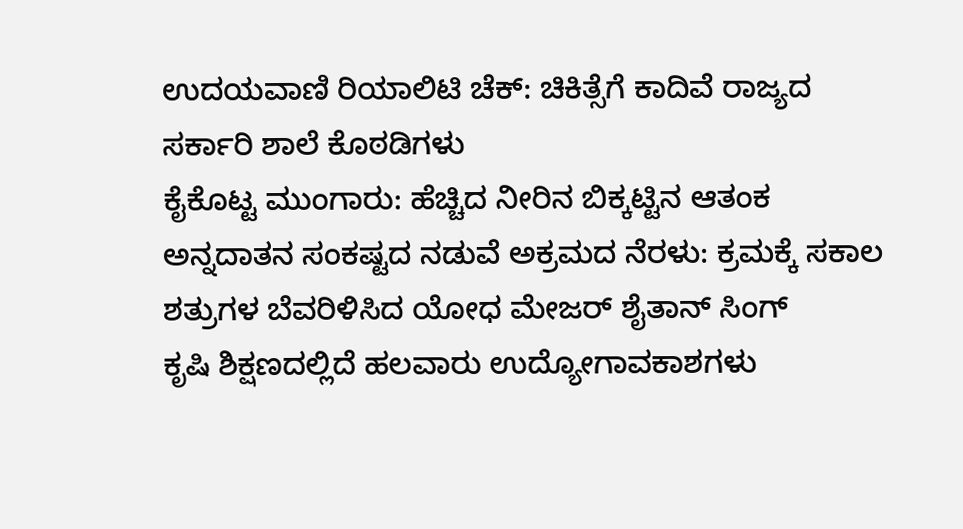ಉದಯವಾಣಿ ರಿಯಾಲಿಟಿ ಚೆಕ್: ಚಿಕಿತ್ಸೆಗೆ ಕಾದಿವೆ ರಾಜ್ಯದ ಸರ್ಕಾರಿ ಶಾಲೆ ಕೊಠಡಿಗಳು
ಕೈಕೊಟ್ಟ ಮುಂಗಾರು: ಹೆಚ್ಚಿದ ನೀರಿನ ಬಿಕ್ಕಟ್ಟಿನ ಆತಂಕ
ಅನ್ನದಾತನ ಸಂಕಷ್ಟದ ನಡುವೆ ಅಕ್ರಮದ ನೆರಳು: ಕ್ರಮಕ್ಕೆ ಸಕಾಲ
ಶತ್ರುಗಳ ಬೆವರಿಳಿಸಿದ ಯೋಧ ಮೇಜರ್ ಶೈತಾನ್ ಸಿಂಗ್
ಕೃಷಿ ಶಿಕ್ಷಣದಲ್ಲಿದೆ ಹಲವಾರು ಉದ್ಯೋಗಾವಕಾಶಗಳು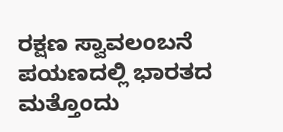ರಕ್ಷಣ ಸ್ವಾವಲಂಬನೆ ಪಯಣದಲ್ಲಿ ಭಾರತದ ಮತ್ತೊಂದು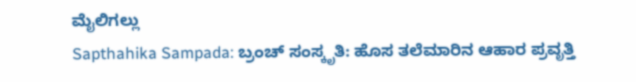ಮೈಲಿಗಲ್ಲು
Sapthahika Sampada: ಬ್ರಂಚ್ ಸಂಸ್ಕೃತಿ: ಹೊಸ ತಲೆಮಾರಿನ ಆಹಾರ ಪ್ರವೃತ್ತಿ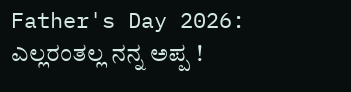Father's Day 2026: ಎಲ್ಲರಂತಲ್ಲ ನನ್ನ ಅಪ್ಪ !